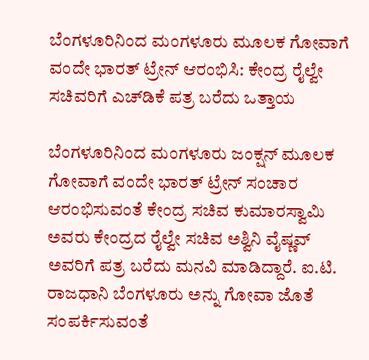ಬೆಂಗಳೂರಿನಿಂದ ಮಂಗಳೂರು ಮೂಲಕ ಗೋವಾಗೆ ವಂದೇ ಭಾರತ್ ಟ್ರೇನ್ ಆರಂಭಿಸಿ: ಕೇಂದ್ರ ರೈಲ್ವೇ ಸಚಿವರಿಗೆ ಎಚ್‌ಡಿಕೆ ಪತ್ರ ಬರೆದು ಒತ್ತಾಯ

ಬೆಂಗಳೂರಿನಿಂದ ಮಂಗಳೂರು ಜಂಕ್ಷನ್ ಮೂಲಕ ಗೋವಾಗೆ ವಂದೇ ಭಾರತ್ ಟ್ರೇನ್ ಸಂಚಾರ ಆರಂಭಿಸುವಂತೆ ಕೇಂದ್ರ ಸಚಿವ ಕುಮಾರಸ್ವಾಮಿ ಅವರು ಕೇಂದ್ರದ ರೈಲ್ವೇ ಸಚಿವ ಅಶ್ವಿನಿ ವೈಷ್ಣವ್ ಅವರಿಗೆ ಪತ್ರ ಬರೆದು ಮನವಿ ಮಾಡಿದ್ದಾರೆ. ಐ.ಟಿ. ರಾಜಧಾನಿ ಬೆಂಗಳೂರು ಅನ್ನು ಗೋವಾ ಜೊತೆ ಸಂಪರ್ಕಿಸುವಂತೆ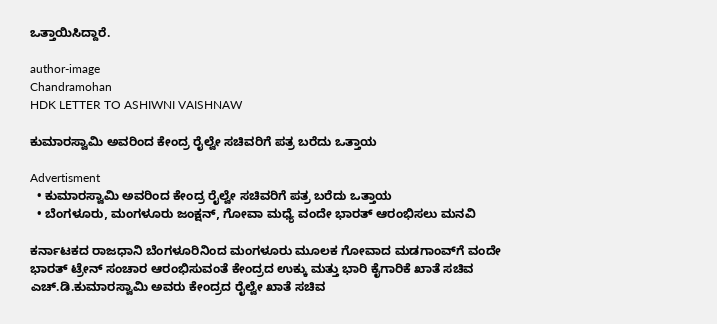ಒತ್ತಾಯಿಸಿದ್ದಾರೆ.

author-image
Chandramohan
HDK LETTER TO ASHIWNI VAISHNAW

ಕುಮಾರಸ್ವಾಮಿ ಅವರಿಂದ ಕೇಂದ್ರ ರೈಲ್ವೇ ಸಚಿವರಿಗೆ ಪತ್ರ ಬರೆದು ಒತ್ತಾಯ

Advertisment
  • ಕುಮಾರಸ್ವಾಮಿ ಅವರಿಂದ ಕೇಂದ್ರ ರೈಲ್ವೇ ಸಚಿವರಿಗೆ ಪತ್ರ ಬರೆದು ಒತ್ತಾಯ
  • ಬೆಂಗಳೂರು, ಮಂಗಳೂರು ಜಂಕ್ಷನ್, ಗೋವಾ ಮಧ್ಯೆ ವಂದೇ ಭಾರತ್ ಆರಂಭಿಸಲು ಮನವಿ

ಕರ್ನಾಟಕದ ರಾಜಧಾನಿ ಬೆಂಗಳೂರಿನಿಂದ ಮಂಗಳೂರು ಮೂಲಕ ಗೋವಾದ ಮಡಗಾಂವ್‌ಗೆ ವಂದೇ ಭಾರತ್ ಟ್ರೇನ್ ಸಂಚಾರ ಆರಂಭಿಸುವಂತೆ ಕೇಂದ್ರದ ಉಕ್ಕು ಮತ್ತು ಭಾರಿ ಕೈಗಾರಿಕೆ ಖಾತೆ ಸಚಿವ ಎಚ್‌.ಡಿ.ಕುಮಾರಸ್ವಾಮಿ ಅವರು ಕೇಂದ್ರದ ರೈಲ್ವೇ ಖಾತೆ ಸಚಿವ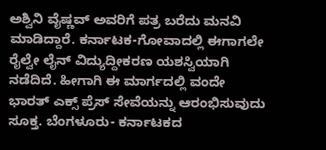ಅಶ್ವಿನಿ ವೈಷ್ಣವ್ ಅವರಿಗೆ ಪತ್ರ ಬರೆದು ಮನವಿ ಮಾಡಿದ್ದಾರೆ. ಕರ್ನಾಟಕ-ಗೋವಾದಲ್ಲಿ ಈಗಾಗಲೇ ರೈಲ್ವೇ ಲೈನ್ ವಿದ್ಯುದ್ದೀಕರಣ ಯಶಸ್ವಿಯಾಗಿ ನಡೆದಿದೆ. ಹೀಗಾಗಿ ಈ ಮಾರ್ಗದಲ್ಲಿ ವಂದೇ ಭಾರತ್ ಎಕ್ಸ್ ಪ್ರೆಸ್ ಸೇವೆಯನ್ನು ಆರಂಭಿಸುವುದು ಸೂಕ್ತ. ಬೆಂಗಳೂರು- ಕರ್ನಾಟಕದ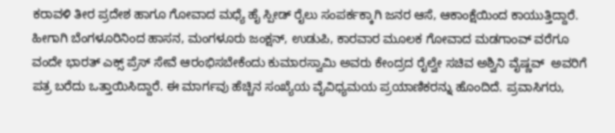ಕರಾವಳಿ ತೀರ ಪ್ರದೇಶ ಹಾಗೂ ಗೋವಾದ ಮಧ್ಯೆ ಹೈ ಸ್ಪೀಡ್ ರೈಲು ಸಂಪರ್ಕಕ್ಕಾಗಿ ಜನರ ಆಸೆ, ಆಕಾಂಕ್ಷೆಯಿಂದ ಕಾಯುತ್ತಿದ್ದಾರೆ.
ಹೀಗಾಗಿ ಬೆಂಗಳೂರಿನಿಂದ ಹಾಸನ, ಮಂಗಳೂರು ಜಂಕ್ಷನ್, ಉಡುಪಿ, ಕಾರವಾರ ಮೂಲಕ ಗೋವಾದ ಮಡಗಾಂವ್‌ ವರೆಗೂ ವಂದೇ ಭಾರತ್ ಎಕ್ಸ್ ಪ್ರೆಸ್ ಸೇವೆ ಆರಂಭಿಸಬೇಕೆಂದು ಕುಮಾರಸ್ವಾಮಿ ಅವರು ಕೇಂದ್ರದ ರೈಲ್ವೇ ಸಚಿವ ಅಶ್ವಿನಿ ವೈಷ್ಣವ್  ಅವರಿಗೆ ಪತ್ರ ಬರೆದು ಒತ್ತಾಯಿಸಿದ್ದಾರೆ. ಈ ಮಾರ್ಗವು ಹೆಚ್ಚಿನ ಸಂಖ್ಯೆಯ ವೈವಿಧ್ಯಮಯ ಪ್ರಯಾಣಿಕರನ್ನು ಹೊಂದಿದೆ. ಪ್ರವಾಸಿಗರು,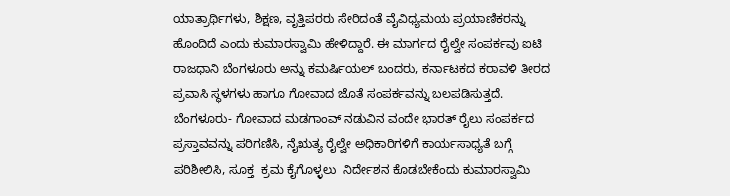ಯಾತ್ರಾರ್ಥಿಗಳು, ಶಿಕ್ಷಣ, ವೃತ್ತಿಪರರು ಸೇರಿದಂತೆ ವೈವಿಧ್ಯಮಯ ಪ್ರಯಾಣಿಕರನ್ನು ಹೊಂದಿದೆ ಎಂದು ಕುಮಾರಸ್ವಾಮಿ ಹೇಳಿದ್ದಾರೆ. ಈ ಮಾರ್ಗದ ರೈಲ್ವೇ ಸಂಪರ್ಕವು ಐಟಿ ರಾಜಧಾನಿ ಬೆಂಗಳೂರು ಅನ್ನು ಕಮರ್ಷಿಯಲ್ ಬಂದರು, ಕರ್ನಾಟಕದ ಕರಾವಳಿ ತೀರದ ಪ್ರವಾಸಿ ಸ್ಥಳಗಳು ಹಾಗೂ ಗೋವಾದ ಜೊತೆ ಸಂಪರ್ಕವನ್ನು ಬಲಪಡಿಸುತ್ತದೆ.
ಬೆಂಗಳೂರು- ಗೋವಾದ ಮಡಗಾಂವ್ ನಡುವಿನ ವಂದೇ ಭಾರತ್ ರೈಲು ಸಂಪರ್ಕದ ಪ್ರಸ್ತಾವವನ್ನು ಪರಿಗಣಿಸಿ, ನೈಋತ್ಯ ರೈಲ್ವೇ ಅಧಿಕಾರಿಗಳಿಗೆ ಕಾರ್ಯಸಾಧ್ಯತೆ ಬಗ್ಗೆ   ಪರಿಶೀಲಿಸಿ, ಸೂಕ್ತ  ಕ್ರಮ ಕೈಗೊಳ್ಳಲು  ನಿರ್ದೇಶನ ಕೊಡಬೇಕೆಂದು ಕುಮಾರಸ್ವಾಮಿ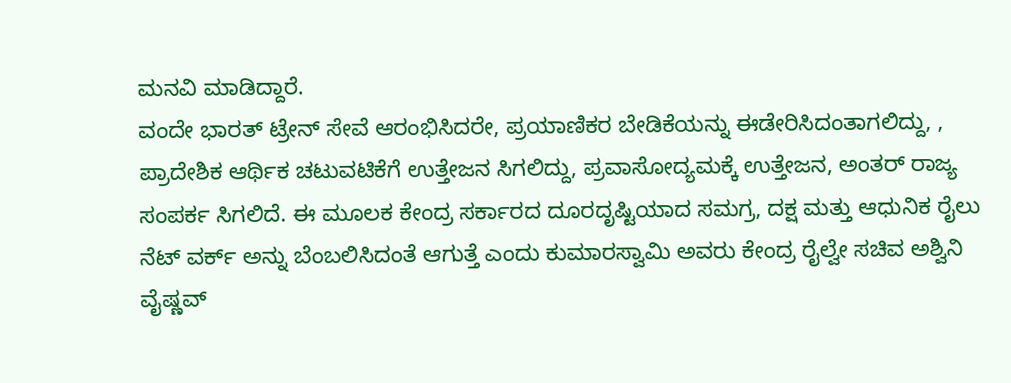ಮನವಿ ಮಾಡಿದ್ದಾರೆ.
ವಂದೇ ಭಾರತ್ ಟ್ರೇನ್ ಸೇವೆ ಆರಂಭಿಸಿದರೇ, ಪ್ರಯಾಣಿಕರ ಬೇಡಿಕೆಯನ್ನು ಈಡೇರಿಸಿದಂತಾಗಲಿದ್ದು, , ಪ್ರಾದೇಶಿಕ ಆರ್ಥಿಕ ಚಟುವಟಿಕೆಗೆ ಉತ್ತೇಜನ ಸಿಗಲಿದ್ದು, ಪ್ರವಾಸೋದ್ಯಮಕ್ಕೆ ಉತ್ತೇಜನ, ಅಂತರ್ ರಾಜ್ಯ ಸಂಪರ್ಕ ಸಿಗಲಿದೆ. ಈ ಮೂಲಕ ಕೇಂದ್ರ ಸರ್ಕಾರದ ದೂರದೃಷ್ಟಿಯಾದ ಸಮಗ್ರ, ದಕ್ಷ ಮತ್ತು ಆಧುನಿಕ ರೈಲು ನೆಟ್ ವರ್ಕ್ ಅನ್ನು ಬೆಂಬಲಿಸಿದಂತೆ ಆಗುತ್ತೆ ಎಂದು ಕುಮಾರಸ್ವಾಮಿ ಅವರು ಕೇಂದ್ರ ರೈಲ್ವೇ ಸಚಿವ ಅಶ್ವಿನಿ ವೈಷ್ಣವ್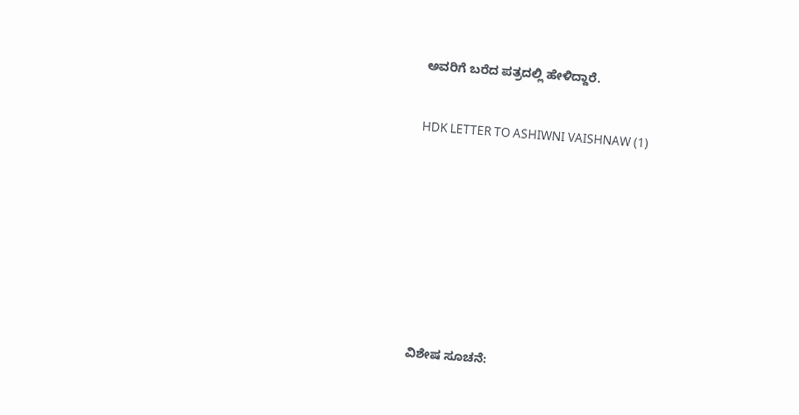ಅವರಿಗೆ ಬರೆದ ಪತ್ರದಲ್ಲಿ ಹೇಳಿದ್ದಾರೆ.


HDK LETTER TO ASHIWNI VAISHNAW (1)










ವಿಶೇಷ ಸೂಚನೆ: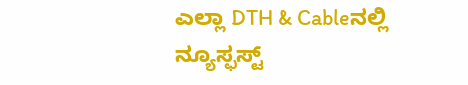ಎಲ್ಲಾ DTH & Cableನಲ್ಲಿ ನ್ಯೂಸ್ಫಸ್ಟ್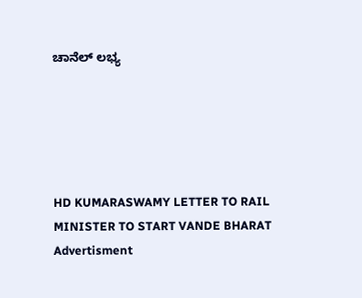ಚಾನೆಲ್ ಲಭ್ಯ





HD KUMARASWAMY LETTER TO RAIL MINISTER TO START VANDE BHARAT
Advertisment